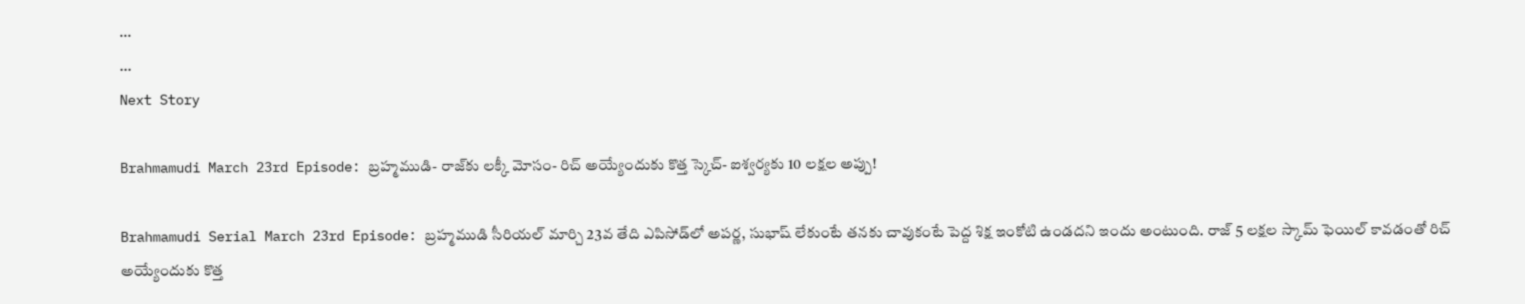...
...
Next Story

Brahmamudi March 23rd Episode: బ్రహ్మముడి- రాజ్‌కు లక్కీ మోసం- రిచ్ అయ్యేందుకు కొత్త స్కెచ్- ఐశ్వర్యకు 10 లక్షల అప్పు!

Brahmamudi Serial March 23rd Episode: బ్రహ్మముడి సీరియల్ మార్చి 23వ తేది ఎపిసోడ్‌లో అపర్ణ, సుభాష్ లేకుంటే తనకు చావుకంటే పెద్ద శిక్ష ఇంకోటి ఉండదని ఇందు అంటుంది. రాజ్ 5 లక్షల స్కామ్ ఫెయిల్ కావడంతో రిచ్ అయ్యేందుకు కొత్త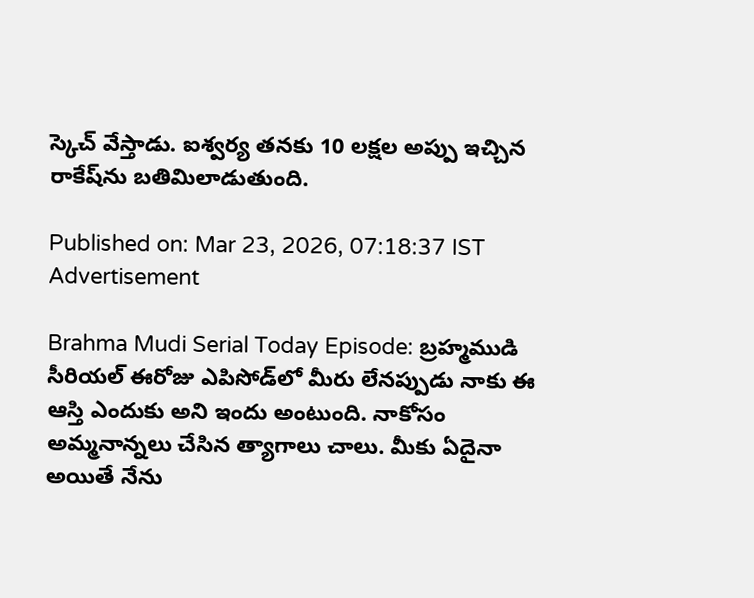స్కెచ్ వేస్తాడు. ఐశ్వర్య తనకు 10 లక్షల అప్పు ఇచ్చిన రాకేష్‌ను బతిమిలాడుతుంది.

Published on: Mar 23, 2026, 07:18:37 IST
Advertisement

Brahma Mudi Serial Today Episode: బ్రహ్మముడి సీరియల్‌ ఈరోజు ఎపిసోడ్‌‌లో మీరు లేనప్పుడు నాకు ఈ ఆస్తి ఎందుకు అని ఇందు అంటుంది. నాకోసం అమ్మనాన్నలు చేసిన త్యాగాలు చాలు. మీకు ఏదైనా అయితే నేను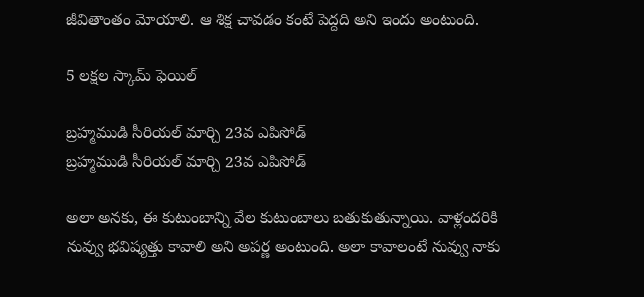జీవితాంతం మోయాలి. ఆ శిక్ష చావడం కంటే పెద్దది అని ఇందు అంటుంది.

5 లక్షల స్కామ్ ఫెయిల్

బ్రహ్మముడి సీరియల్‌ మార్చి 23వ ఎపిసోడ్
బ్రహ్మముడి సీరియల్‌ మార్చి 23వ ఎపిసోడ్

అలా అనకు, ఈ కుటుంబాన్ని వేల కుటుంబాలు బతుకుతున్నాయి. వాళ్లందరికి నువ్వు భవిష్యత్తు కావాలి అని అపర్ణ అంటుంది. అలా కావాలంటే నువ్వు నాకు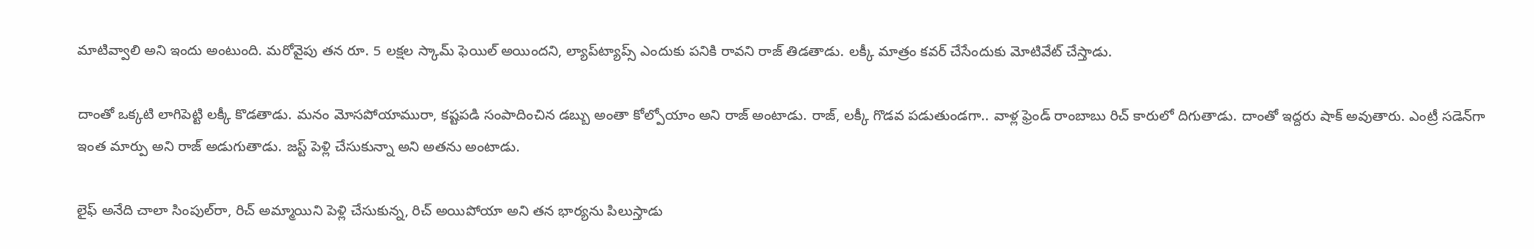మాటివ్వాలి అని ఇందు అంటుంది. మరోవైపు తన రూ. 5 లక్షల స్కామ్ ఫెయిల్ అయిందని, ల్యాప్‌ట్యాప్స్ ఎందుకు పనికి రావని రాజ్ తిడతాడు. లక్కీ మాత్రం కవర్ చేసేందుకు మోటివేట్ చేస్తాడు.

దాంతో ఒక్కటి లాగిపెట్టి లక్కీ కొడతాడు. మనం మోసపోయామురా, కష్టపడి సంపాదించిన డబ్బు అంతా కోల్పోయాం అని రాజ్ అంటాడు. రాజ్, లక్కీ గొడవ పడుతుండగా.. వాళ్ల ఫ్రెండ్ రాంబాబు రిచ్ కారులో దిగుతాడు. దాంతో ఇద్దరు షాక్ అవుతారు. ఎంట్రీ సడెన్‌గా ఇంత మార్పు అని రాజ్ అడుగుతాడు. జస్ట్ పెళ్లి చేసుకున్నా అని అతను అంటాడు.

లైఫ్ అనేది చాలా సింపుల్‌రా, రిచ్ అమ్మాయిని పెళ్లి చేసుకున్న, రిచ్ అయిపోయా అని తన భార్యను పిలుస్తాడు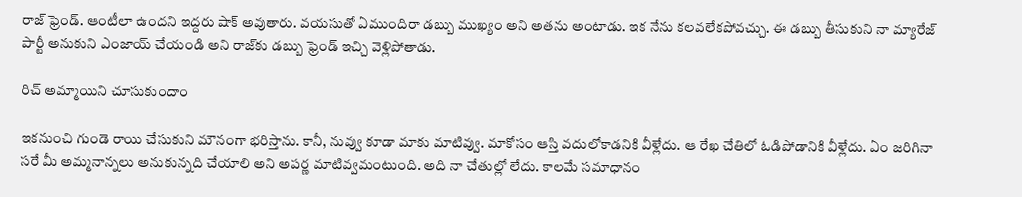రాజ్ ఫ్రెండ్. ఆంటీలా ఉందని ఇద్దరు షాక్ అవుతారు. వయసుతో ఏముందిరా డబ్బు ముఖ్యం అని అతను అంటాడు. ఇక నేను కలవలేకపోవచ్చు. ఈ డబ్బు తీసుకుని నా మ్యారేజ్ పార్టీ అనుకుని ఎంజాయ్ చేయండి అని రాజ్‌కు డబ్బు ఫ్రెండ్ ఇచ్చి వెళ్లిపోతాడు.

రిచ్ అమ్మాయిని చూసుకుందాం

ఇకనుంచి గుండె రాయి చేసుకుని మౌనంగా భరిస్తాను. కానీ, నువ్వు కూడా మాకు మాటివ్వు. మాకోసం ఆస్తి వదులోకాడనికి వీళ్లేదు. ఆ రేఖ చేతిలో ఓడిపోడానికి వీళ్లేదు. ఏం జరిగినా సరే మీ అమ్మనాన్నలు అనుకున్నది చేయాలి అని అపర్ణ మాటివ్వమంటుంది. అది నా చేతుల్లో లేదు. కాలమే సమాధానం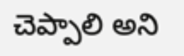చెప్పాలి అని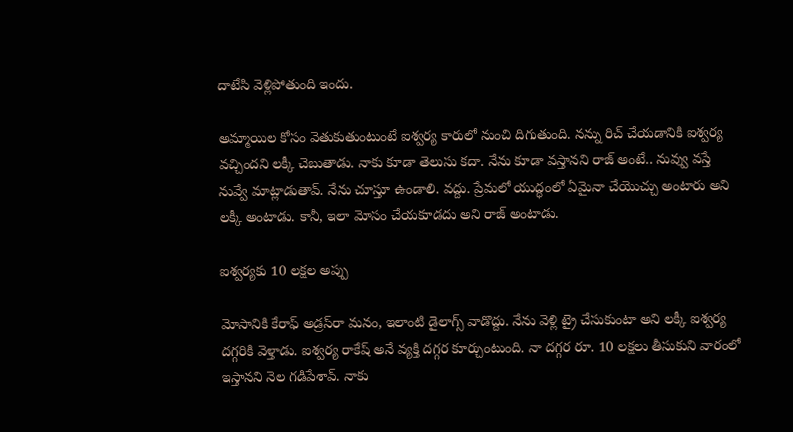దాటేసి వెళ్లిపోతుంది ఇందు.

అమ్మాయిల కోసం వెతుకుతుంటుంటే ఐశ్వర్య కారులో నుంచి దిగుతుంది. నన్ను రిచ్ చేయడానికి ఐశ్వర్య వచ్చిందని లక్కీ చెబుతాడు. నాకు కూడా తెలుసు కదా. నేను కూడా వస్తానని రాజ్ అంటే.. నువ్వు వస్తే నువ్వే మాట్లాడుతావ్. నేను చూస్తూ ఉండాలి. వద్దు. ప్రేమలో యుద్ధంలో ఏమైనా చేయొచ్చు అంటారు అని లక్కీ అంటాడు. కానీ, ఇలా మోసం చేయకూడదు అని రాజ్ అంటాడు.

ఐశ్వర్యకు 10 లక్షల అప్పు

మోసానికి కేరాఫ్ అడ్రస్‌రా మనం, ఇలాంటి డైలాగ్స్ వాడొద్దు. నేను వెళ్లి ట్రై చేసుకుంటా అని లక్కీ ఐశ్వర్య దగ్గరికి వెళ్తాడు. ఐశ్వర్య రాకేష్ అనే వ్యక్తి దగ్గర కూర్చుంటుంది. నా దగ్గర రూ. 10 లక్షలు తీసుకుని వారంలో ఇస్తానని నెల గడిపేశావ్. నాకు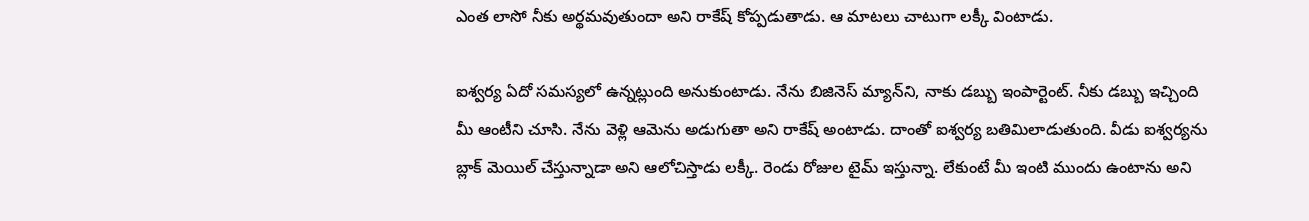ఎంత లాసో నీకు అర్థమవుతుందా అని రాకేష్ కోప్పడుతాడు. ఆ మాటలు చాటుగా లక్కీ వింటాడు.

ఐశ్వర్య ఏదో సమస్యలో ఉన్నట్లుంది అనుకుంటాడు. నేను బిజినెస్ మ్యాన్‌ని, నాకు డబ్బు ఇంపార్టెంట్. నీకు డబ్బు ఇచ్చింది మీ ఆంటీని చూసి. నేను వెళ్లి ఆమెను అడుగుతా అని రాకేష్ అంటాడు. దాంతో ఐశ్వర్య బతిమిలాడుతుంది. వీడు ఐశ్వర్యను బ్లాక్ మెయిల్ చేస్తున్నాడా అని ఆలోచిస్తాడు లక్కీ. రెండు రోజుల టైమ్ ఇస్తున్నా. లేకుంటే మీ ఇంటి ముందు ఉంటాను అని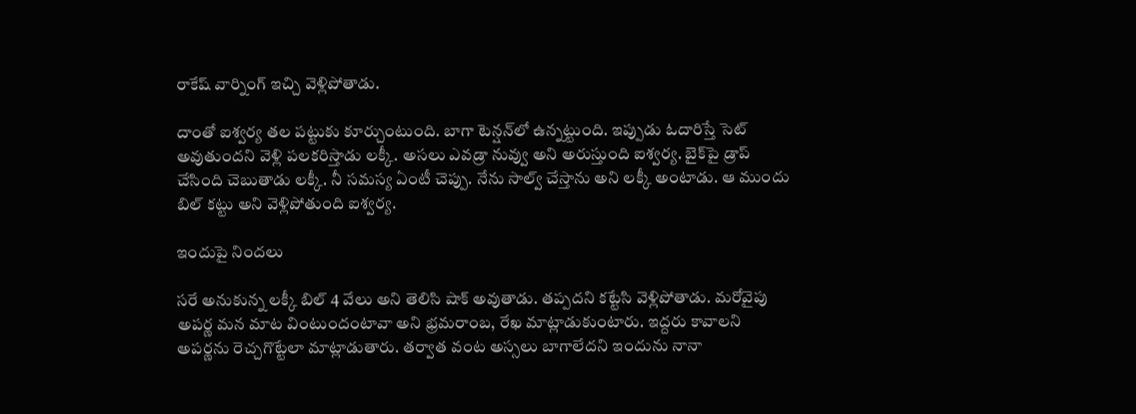రాకేష్ వార్నింగ్ ఇచ్చి వెళ్లిపోతాడు.

దాంతో ఐశ్వర్య తల పట్టుకు కూర్చుంటుంది. బాగా టెన్షన్‌లో ఉన్నట్టుంది. ఇప్పుడు ఓదారిస్తే సెట్ అవుతుందని వెళ్లి పలకరిస్తాడు లక్కీ. అసలు ఎవడ్రా నువ్వు అని అరుస్తుంది ఐశ్వర్య. బైక్‌పై డ్రాప్ చేసింది చెబుతాడు లక్కీ. నీ సమస్య ఏంటీ చెప్పు. నేను సాల్వ్ చేస్తాను అని లక్కీ అంటాడు. ఆ ముందు బిల్ కట్టు అని వెళ్లిపోతుంది ఐశ్వర్య.

ఇందుపై నిందలు

సరే అనుకున్న లక్కీ బిల్ 4 వేలు అని తెలిసి షాక్ అవుతాడు. తప్పదని కట్టేసి వెళ్లిపోతాడు. మరోవైపు అపర్ణ మన మాట వింటుందంటావా అని భ్రమరాంబ, రేఖ మాట్లాడుకుంటారు. ఇద్దరు కావాలని అపర్ణను రెచ్చగొట్టేలా మాట్లాడుతారు. తర్వాత వంట అస్సలు బాగాలేదని ఇందును నానా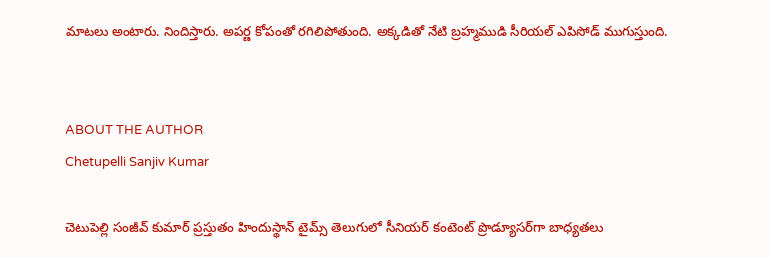మాటలు అంటారు. నిందిస్తారు. అపర్ణ కోపంతో రగిలిపోతుంది. అక్కడితో నేటి బ్రహ్మముడి సీరియల్ ఎపిసోడ్ ముగుస్తుంది.


ABOUT THE AUTHOR
Chetupelli Sanjiv Kumar

చెటుపెల్లి సంజీవ్ కుమార్ ప్రస్తుతం హిందుస్థాన్ టైమ్స్ తెలుగులో సీనియర్ కంటెంట్ ప్రొడ్యూసర్‌గా బాధ్యతలు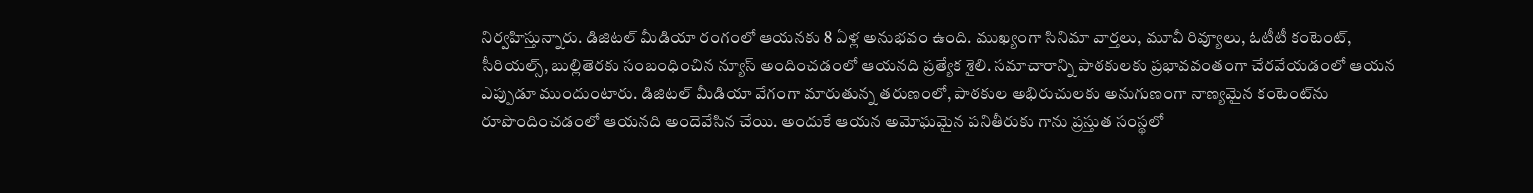నిర్వహిస్తున్నారు. డిజిటల్ మీడియా రంగంలో ఆయనకు 8 ఏళ్ల అనుభవం ఉంది. ముఖ్యంగా సినిమా వార్తలు, మూవీ రివ్యూలు, ఓటీటీ కంటెంట్, సీరియల్స్, బుల్లితెరకు సంబంధించిన న్యూస్ అందించడంలో ఆయనది ప్రత్యేక శైలి. సమాచారాన్ని పాఠకులకు ప్రభావవంతంగా చేరవేయడంలో ఆయన ఎప్పుడూ ముందుంటారు. డిజిటల్ మీడియా వేగంగా మారుతున్న తరుణంలో, పాఠకుల అభిరుచులకు అనుగుణంగా నాణ్యమైన కంటెంట్‌ను రూపొందించడంలో ఆయనది అందెవేసిన చేయి. అందుకే ఆయన అమోఘమైన పనితీరుకు గాను ప్రస్తుత సంస్థలో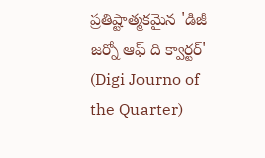ప్రతిష్టాత్మకమైన 'డిజీ జర్నో ఆఫ్ ది క్వార్టర్' (Digi Journo of the Quarter)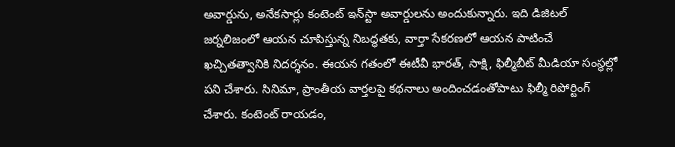అవార్డును, అనేకసార్లు కంటెంట్ ఇన్‌స్టా అవార్డులను అందుకున్నారు. ఇది డిజిటల్ జర్నలిజంలో ఆయన చూపిస్తున్న నిబద్ధతకు, వార్తా సేకరణలో ఆయన పాటించే ఖచ్చితత్వానికి నిదర్శనం. ఈయన గతంలో ఈటీవీ భారత్, సాక్షి, ఫిల్మీబీట్ మీడియా సంస్థల్లో పని చేశారు. సినిమా, ప్రాంతీయ వార్తలపై కథనాలు అందించడంతోపాటు ఫిల్మీ రిపోర్టింగ్ చేశారు. కంటెంట్ రాయడం,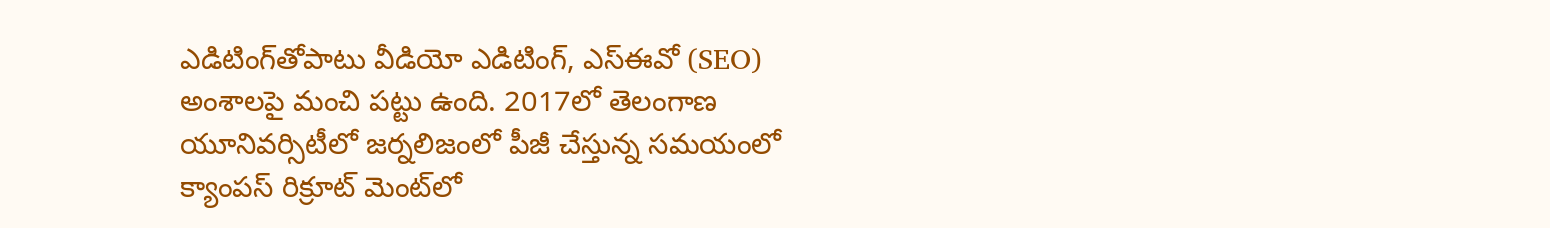ఎడిటింగ్‌తోపాటు వీడియో ఎడిటింగ్, ఎస్‌ఈవో (SEO) అంశాలపై మంచి పట్టు ఉంది. 2017లో తెలంగాణ యూనివర్సిటీలో జర్నలిజంలో పీజీ చేస్తున్న సమయంలో క్యాంపస్ రిక్రూట్ మెంట్‌లో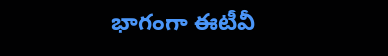భాగంగా ఈటీవీ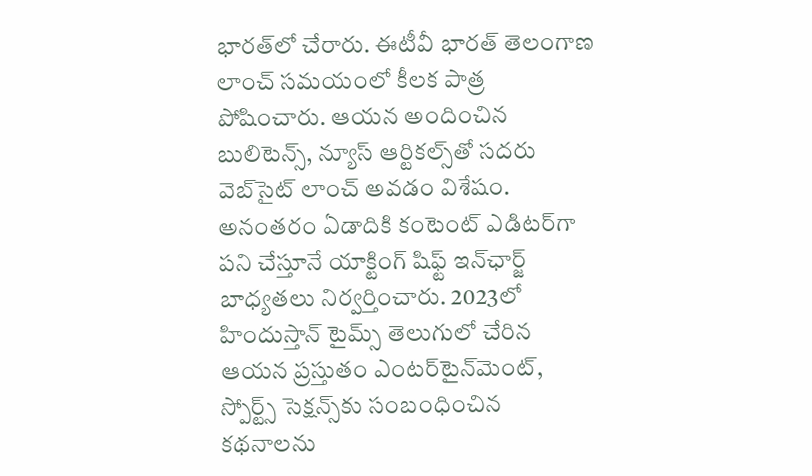భారత్‌లో చేరారు. ఈటీవీ భారత్ తెలంగాణ లాంచ్ సమయంలో కీలక పాత్ర పోషించారు. ఆయన అందించిన బులిటెన్స్, న్యూస్ ఆర్టికల్స్‌తో సదరు వెబ్‌సైట్ లాంచ్ అవడం విశేషం. అనంతరం ఏడాదికి కంటెంట్ ఎడిటర్‌గా పని చేస్తూనే యాక్టింగ్ షిఫ్ట్ ఇన్‌ఛార్జ్ బాధ్యతలు నిర్వర్తించారు. 2023లో హిందుస్తాన్ టైమ్స్ తెలుగులో చేరిన ఆయన ప్రస్తుతం ఎంటర్‌టైన్‌మెంట్, స్పోర్ట్స్ సెక్షన్స్‌కు సంబంధించిన కథనాలను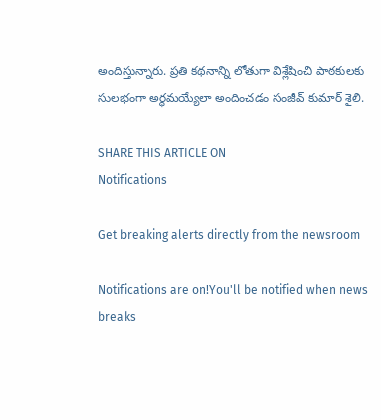అందిస్తున్నారు. ప్రతి కథనాన్ని లోతుగా విశ్లేషించి పాఠకులకు సులభంగా అర్థమయ్యేలా అందించడం సంజీవ్ కుమార్ శైలి.

SHARE THIS ARTICLE ON
Notifications

Get breaking alerts directly from the newsroom

Notifications are on!You'll be notified when news breaks